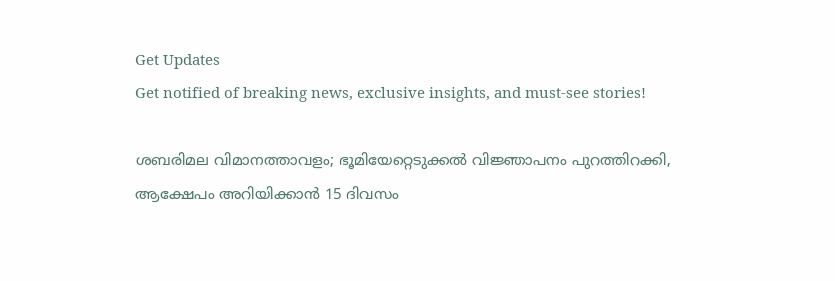Get Updates
Get notified of breaking news, exclusive insights, and must-see stories!

ശബരിമല വിമാനത്താവളം; ഭൂമിയേറ്റെടുക്കൽ വിജ്ഞാപനം പുറത്തിറക്കി, ആക്ഷേപം അറിയിക്കാൻ 15 ദിവസം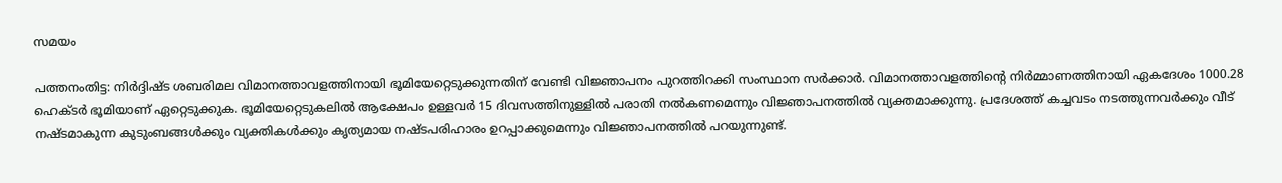സമയം

പത്തനംതിട്ട: നിർദ്ദിഷ്‌ട ശബരിമല വിമാനത്താവളത്തിനായി ഭൂമിയേറ്റെടുക്കുന്നതിന് വേണ്ടി വിജ്ഞാപനം പുറത്തിറക്കി സംസ്ഥാന സര്‍ക്കാര്‍. വിമാനത്താവളത്തിന്റെ നിര്‍മ്മാണത്തിനായി ഏകദേശം 1000.28 ഹെക്‌ടര്‍ ഭൂമിയാണ് ഏറ്റെടുക്കുക. ഭൂമിയേറ്റെടുകലിൽ ആക്ഷേപം ഉള്ളവര്‍ 15 ദിവസത്തിനുള്ളില്‍ പരാതി നല്‍കണമെന്നും വിജ്ഞാപനത്തില്‍ വ്യക്തമാക്കുന്നു. പ്രദേശത്ത് കച്ചവടം നടത്തുന്നവര്‍ക്കും വീട് നഷ്‌ടമാകുന്ന കുടുംബങ്ങൾക്കും വ്യക്തികൾക്കും കൃത്യമായ നഷ്‌ടപരിഹാരം ഉറപ്പാക്കുമെന്നും വിജ്ഞാപനത്തിൽ പറയുന്നുണ്ട്.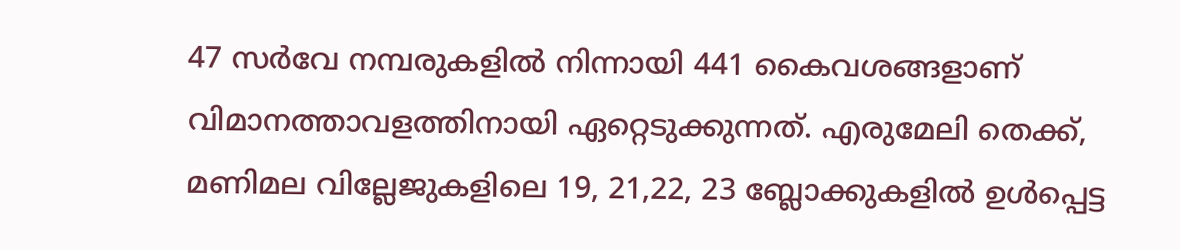47 സർവേ നമ്പരുകളിൽ നിന്നായി 441 കൈവശങ്ങളാണ് വിമാനത്താവളത്തിനായി ഏറ്റെടുക്കുന്നത്. എരുമേലി തെക്ക്, മണിമല വില്ലേജുകളിലെ 19, 21,22, 23 ബ്ലോക്കുകളിൽ ഉൾപ്പെട്ട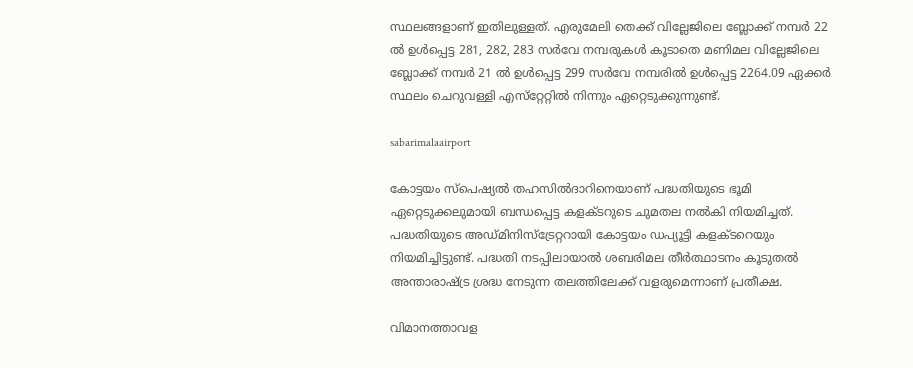സ്ഥലങ്ങളാണ് ഇതിലുള്ളത്. എരുമേലി തെക്ക് വില്ലേജിലെ ബ്ലോക്ക് നമ്പർ 22 ൽ ഉൾപ്പെട്ട 281, 282, 283 സർ‍വേ നമ്പരുകൾ കൂടാതെ മണിമല വില്ലേജിലെ ബ്ലോക്ക് നമ്പർ 21 ൽ ഉൾപ്പെട്ട 299 സർവേ നമ്പരിൽ ഉൾപ്പെട്ട 2264.09 ഏക്കർ സ്ഥലം ചെറുവള്ളി എസ്‌റ്റേറ്റിൽ നിന്നും ഏറ്റെടുക്കുന്നുണ്ട്.

sabarimalaairport

കോട്ടയം സ്പെഷ്യൽ തഹസിൽദാറിനെയാണ് പദ്ധതിയുടെ ഭൂമി ഏറ്റെടുക്കലുമായി ബന്ധപ്പെട്ട കളക്‌ടറുടെ ചുമതല നൽകി നിയമിച്ചത്. പദ്ധതിയുടെ അഡ്‌മിനിസ്ട്രേറ്ററായി കോട്ടയം ഡപ്യൂട്ടി കളക്‌ടറെയും നിയമിച്ചിട്ടുണ്ട്. പദ്ധതി നടപ്പിലായാൽ ശബരിമല തീർത്ഥാടനം കൂടുതൽ അന്താരാഷ്ട്ര ശ്രദ്ധ നേടുന്ന തലത്തിലേക്ക് വളരുമെന്നാണ് പ്രതീക്ഷ.

വിമാനത്താവള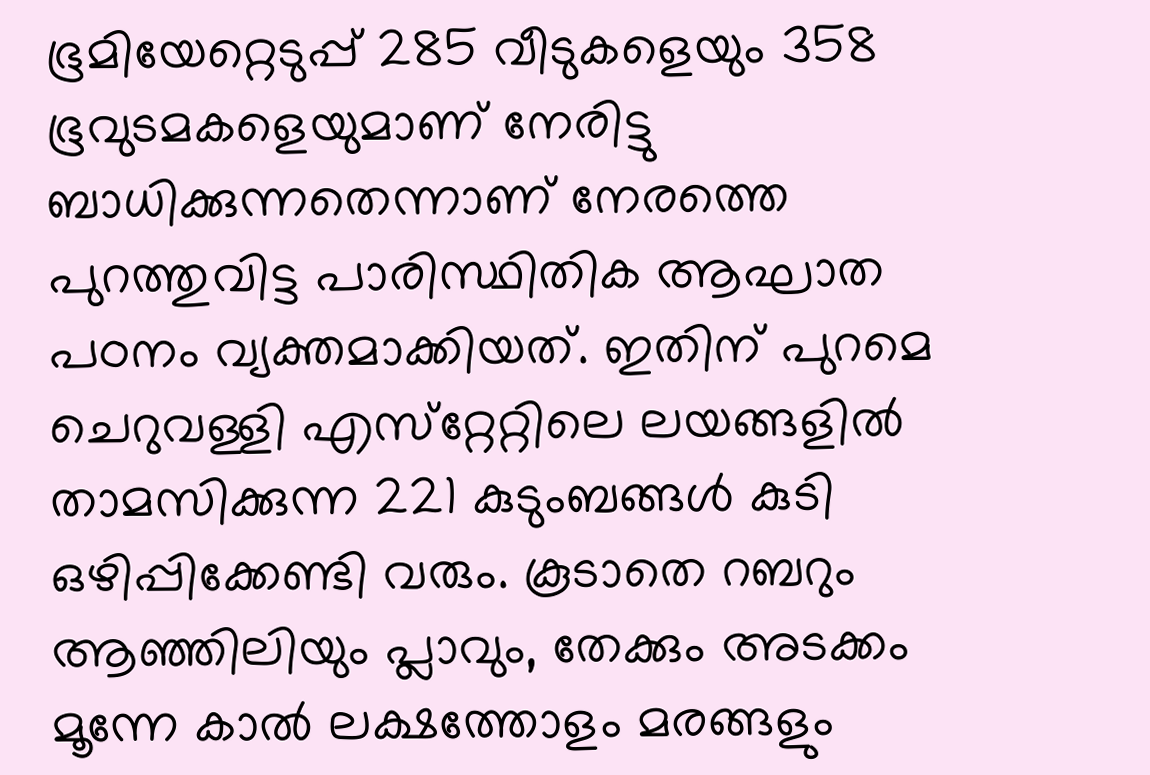ഭൂമിയേറ്റെടുപ്പ് 285 വീടുകളെയും 358 ഭൂവുടമകളെയുമാണ് നേരിട്ടു ബാധിക്കുന്നതെന്നാണ് നേരത്തെ പുറത്തുവിട്ട പാരിസ്ഥിതിക ആഘാത പഠനം വ്യക്തമാക്കിയത്. ഇതിന് പുറമെ ചെറുവള്ളി എസ്‌റ്റേറ്റിലെ ലയങ്ങളിൽ താമസിക്കുന്ന 221 കുടുംബങ്ങൾ കുടി ഒഴിപ്പിക്കേണ്ടി വരും. കൂടാതെ റബറും ആഞ്ഞിലിയും പ്ലാവും, തേക്കും അടക്കം മൂന്നേ കാൽ ലക്ഷത്തോളം മരങ്ങളും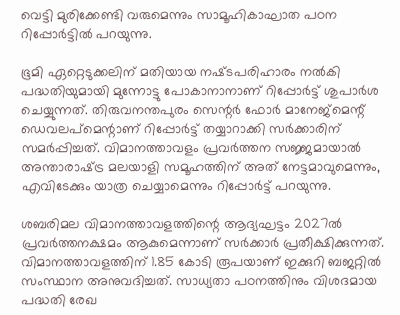വെട്ടി മുരിക്കേണ്ടി വരുമെന്നും സാമൂഹികാഘാത പഠന റിപ്പോർട്ടിൽ പറയുന്നു.

ഭൂമി ഏറ്റെടുക്കലിന് മതിയായ നഷ്‌ടപരിഹാരം നൽകി പദ്ധതിയുമായി മുന്നോട്ടു പോകാനാനാണ് റിപ്പോർട്ട്‌ ശുപാർശ ചെയ്യുന്നത്. തിരുവനന്തപുരം സെന്റർ ഫോർ മാനേജ്മെന്റ് ഡെവലപ്മെന്റാണ് റിപ്പോർട്ട്‌ തയ്യാറാക്കി സർക്കാരിന് സമർപ്പിച്ചത്. വിമാനത്താവളം പ്രവർത്തന സജ്ജമായാൽ അന്താരാഷ്‌ട്ര മലയാളി സമൂഹത്തിന് അത് നേട്ടമാവുമെന്നും, എവിടേക്കും യാത്ര ചെയ്യാമെന്നും റിപ്പോർട്ട് പറയുന്നു.

ശബരിമല വിമാനത്താവളത്തിന്റെ ആദ്യഘട്ടം 2027ൽ പ്രവർത്തനക്ഷമം ആകുമെന്നാണ് സർക്കാർ പ്രതീക്ഷിക്കുന്നത്. വിമാനത്താവളത്തിന് 1.85 കോടി രൂപയാണ് ഇക്കുറി ബജറ്റിൽ സംസ്ഥാന അനുവദിച്ചത്. സാധ്യതാ പഠനത്തിനും വിശദമായ പദ്ധതി രേഖ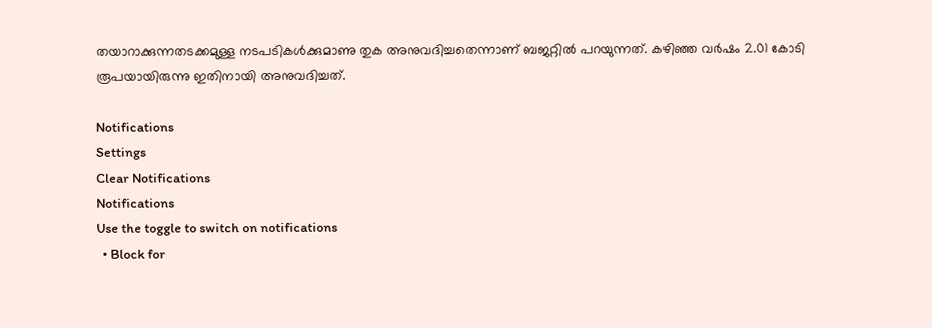തയാറാക്കുന്നതടക്കമുള്ള നടപടികൾക്കുമാണു തുക അനുവദിച്ചതെന്നാണ് ബജറ്റിൽ പറയുന്നത്. കഴിഞ്ഞ വർഷം 2.01 കോടി രൂപയായിരുന്നു ഇതിനായി അനുവദിച്ചത്.

Notifications
Settings
Clear Notifications
Notifications
Use the toggle to switch on notifications
  • Block for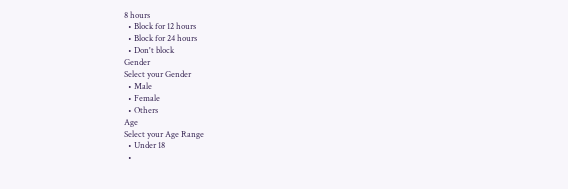8 hours
  • Block for 12 hours
  • Block for 24 hours
  • Don't block
Gender
Select your Gender
  • Male
  • Female
  • Others
Age
Select your Age Range
  • Under 18
  •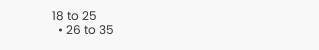18 to 25
  • 26 to 35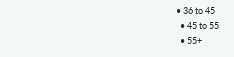• 36 to 45
  • 45 to 55
  • 55+